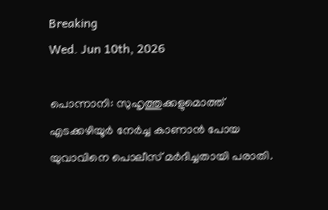Breaking
Wed. Jun 10th, 2026

പൊന്നാനി: സുഹൃത്തുക്കളുമൊത്ത് എടക്കഴിയൂർ നേർച്ച കാണാൻ പോയ യുവാവിനെ പൊലീസ് മർദിച്ചതായി പരാതി.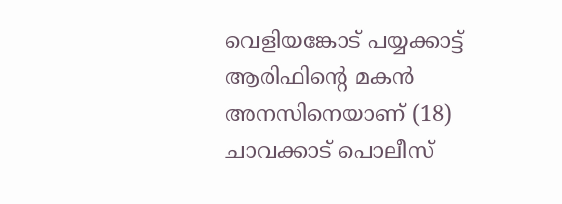വെളിയങ്കോട് പയ്യക്കാട്ട് ആരിഫിന്റെ മകൻ അനസിനെയാണ് (18) ചാവക്കാട് പൊലീസ്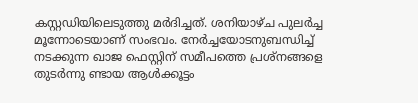കസ്റ്റഡിയിലെടുത്തു മർദിച്ചത്. ശനിയാഴ്ച പുലർച്ച മൂന്നോടെയാണ് സംഭവം. നേർച്ചയോടനുബന്ധിച്ച് നടക്കുന്ന ഖാജ ഫെസ്റ്റിന് സമീപത്തെ പ്രശ്നങ്ങളെ തുടർന്നു ണ്ടായ ആൾക്കൂട്ടം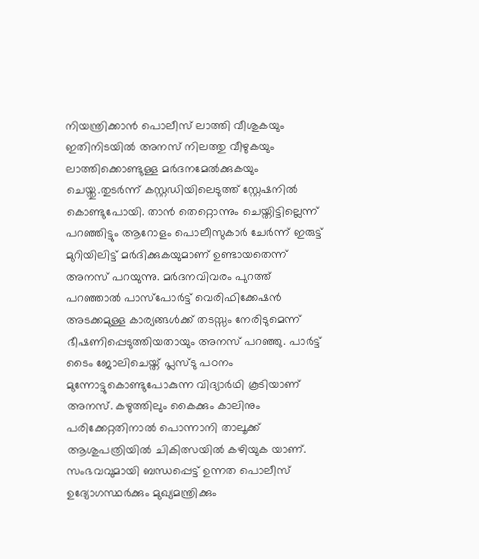നിയന്ത്രിക്കാൻ പൊലീസ് ലാത്തി വീശുകയും ഇതിനിടയിൽ അനസ് നിലത്തു വീഴുകയും ലാത്തിക്കൊണ്ടുള്ള മർദനമേൽക്കുകയും ചെയ്തു.തുടർന്ന് കസ്റ്റഡിയിലെടുത്ത് സ്റ്റേഷനിൽ കൊണ്ടുപോയി. താൻ തെറ്റൊന്നും ചെയ്തിട്ടില്ലെന്ന് പറഞ്ഞിട്ടും ആറോളം പൊലീസുകാർ ചേർന്ന് ഇരുട്ട് മുറിയിലിട്ട് മർദിക്കുകയുമാണ് ഉണ്ടായതെന്ന് അനസ് പറയുന്നു. മർദനവിവരം പുറത്ത് പറഞ്ഞാൽ പാസ്പോർട്ട് വെരിഫിക്കേഷൻ അടക്കമുള്ള കാര്യങ്ങൾക്ക് തടസ്സം നേരിടുമെന്ന് ഭീഷണിപ്പെടുത്തിയതായും അനസ് പറഞ്ഞു. പാർട്ട് ടൈം ജോലിചെയ്ത് പ്ലസ്ടു പഠനം മുന്നോട്ടുകൊണ്ടുപോകുന്ന വിദ്യാർഥി കൂടിയാണ് അനസ്. കഴുത്തിലും കൈക്കും കാലിനും പരിക്കേറ്റതിനാൽ പൊന്നാനി താലൂക്ക് ആശുപത്രിയിൽ ചികിത്സയിൽ കഴിയുക യാണ്. സംഭവവുമായി ബന്ധപ്പെട്ട് ഉന്നത പൊലീസ് ഉദ്യോഗസ്ഥർക്കും മുഖ്യമന്ത്രിക്കും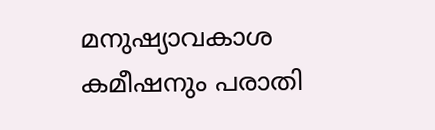മനുഷ്യാവകാശ കമീഷനും പരാതി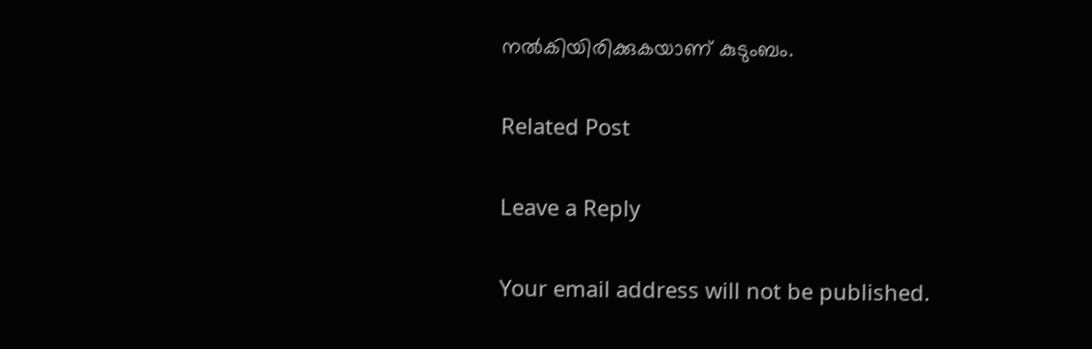നൽകിയിരിക്കുകയാണ് കുടുംബം.

Related Post

Leave a Reply

Your email address will not be published.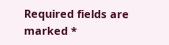Required fields are marked *